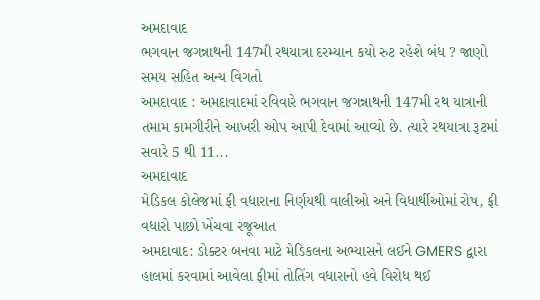અમદાવાદ
ભગવાન જગન્નાથની 147મી રથયાત્રા દરમ્યાન કયો રુટ રહેશે બંધ ? જાણો સમય સહિત અન્ય વિગતો
અમદાવાદ : અમદાવાદમાં રવિવારે ભગવાન જગન્નાથની 147મી રથ યાત્રાની તમામ કામગીરીને આખરી ઓપ આપી દેવામાં આવ્યો છે. ત્યારે રથયાત્રા રૂટમાં સવારે 5 થી 11...
અમદાવાદ
મેડિકલ કોલેજમાં ફી વધારાના નિર્ણયથી વાલીઓ અને વિધાર્થીઓમાં રોષ, ફી વધારો પાછો ખેંચવા રજૂઆત
અમદાવાદ: ડોક્ટર બનવા માટે મેડિકલના અભ્યાસને લઈને GMERS દ્વારા હાલમાં કરવામાં આવેલા ફીમાં તોતિંગ વધારાનો હવે વિરોધ થઈ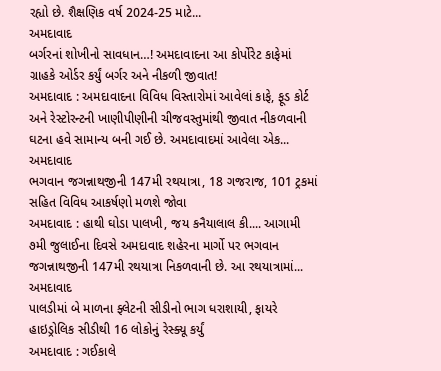રહ્યો છે. શૈક્ષણિક વર્ષ 2024-25 માટે...
અમદાવાદ
બર્ગરનાં શોખીનો સાવધાન…! અમદાવાદના આ કોર્પોરેટ કાફેમાં ગ્રાહકે ઓર્ડર કર્યું બર્ગર અને નીકળી જીવાત!
અમદાવાદ : અમદાવાદના વિવિધ વિસ્તારોમાં આવેલાં કાફે, ફૂડ કોર્ટ અને રેસ્ટોરન્ટની ખાણીપીણીની ચીજવસ્તુમાંથી જીવાત નીકળવાની ઘટના હવે સામાન્ય બની ગઈ છે. અમદાવાદમાં આવેલા એક...
અમદાવાદ
ભગવાન જગન્નાથજીની 147મી રથયાત્રા, 18 ગજરાજ, 101 ટ્રકમાં સહિત વિવિધ આકર્ષણો મળશે જોવા
અમદાવાદ : હાથી ઘોડા પાલખી, જય કનૈયાલાલ કી.... આગામી ૭મી જુલાઈના દિવસે અમદાવાદ શહેરના માર્ગો પર ભગવાન જગન્નાથજીની 147મી રથયાત્રા નિકળવાની છે. આ રથયાત્રામાં...
અમદાવાદ
પાલડીમાં બે માળના ફ્લેટની સીડીનો ભાગ ધરાશાયી, ફાયરે હાઇડ્રોલિક સીડીથી 16 લોકોનું રેસ્ક્યૂ કર્યું
અમદાવાદ : ગઈકાલે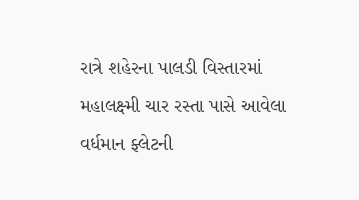રાત્રે શહેરના પાલડી વિસ્તારમાં મહાલક્ષ્મી ચાર રસ્તા પાસે આવેલા વર્ધમાન ફ્લેટની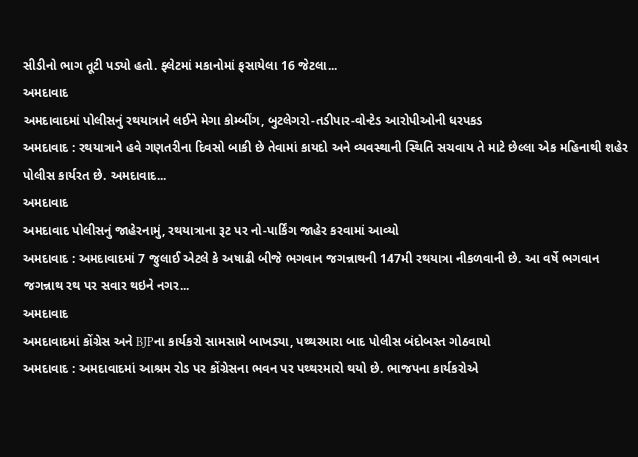સીડીનો ભાગ તૂટી પડ્યો હતો. ફ્લેટમાં મકાનોમાં ફસાયેલા 16 જેટલા...
અમદાવાદ
અમદાવાદમાં પોલીસનું રથયાત્રાને લઈને મેગા કોમ્બીંગ, બુટલેગરો-તડીપાર-વોન્ટેડ આરોપીઓની ધરપકડ
અમદાવાદ : રથયાત્રાને હવે ગણતરીના દિવસો બાકી છે તેવામાં કાયદો અને વ્યવસ્થાની સ્થિતિ સચવાય તે માટે છેલ્લા એક મહિનાથી શહેર પોલીસ કાર્યરત છે. અમદાવાદ...
અમદાવાદ
અમદાવાદ પોલીસનું જાહેરનામું, રથયાત્રાના રૂટ પર નો-પાર્કિંગ જાહેર કરવામાં આવ્યો
અમદાવાદ : અમદાવાદમાં 7 જુલાઈ એટલે કે અષાઢી બીજે ભગવાન જગન્નાથની 147મી રથયાત્રા નીકળવાની છે. આ વર્ષે ભગવાન જગન્નાથ રથ પર સવાર થઇને નગર...
અમદાવાદ
અમદાવાદમાં કોંગ્રેસ અને BJPના કાર્યકરો સામસામે બાખડ્યા, પથ્થરમારા બાદ પોલીસ બંદોબસ્ત ગોઠવાયો
અમદાવાદ : અમદાવાદમાં આશ્રમ રોડ પર કોંગ્રેસના ભવન પર પથ્થરમારો થયો છે. ભાજપના કાર્યકરોએ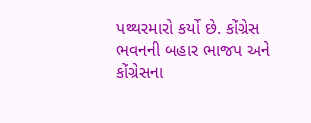પથ્થરમારો કર્યો છે. કોંગ્રેસ ભવનની બહાર ભાજપ અને કોંગ્રેસના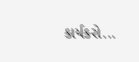કાર્યકરો...